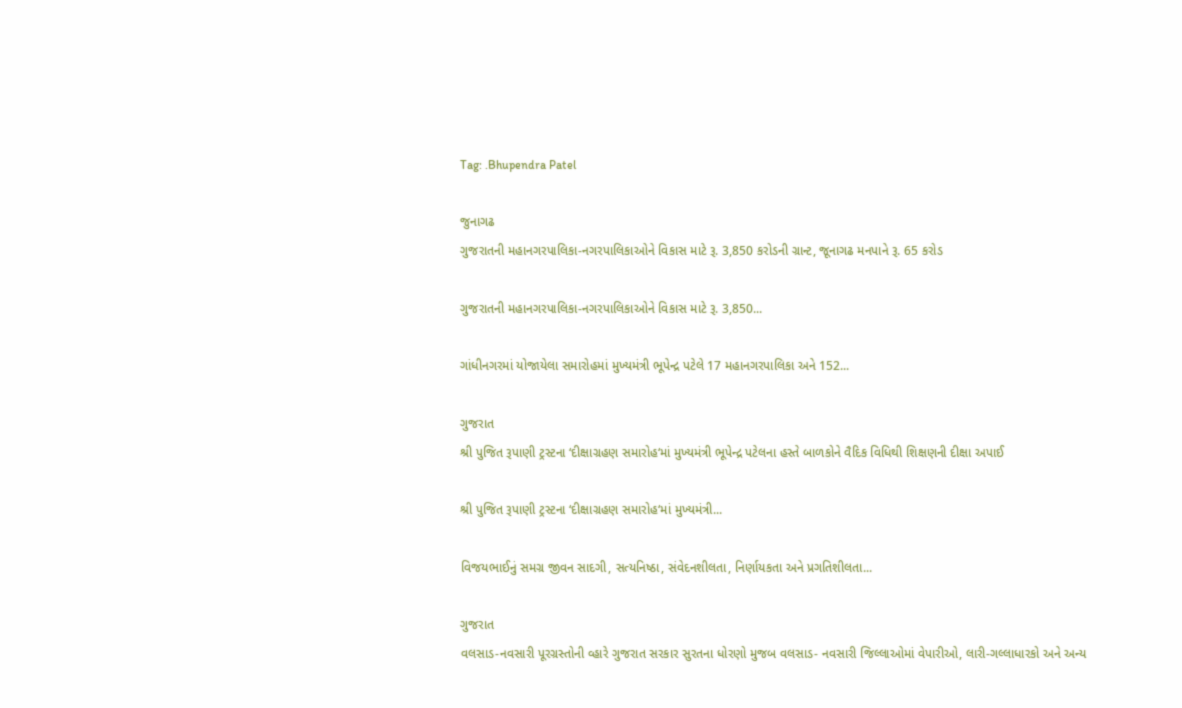Tag: .Bhupendra Patel

જુનાગઢ
ગુજરાતની મહાનગરપાલિકા-નગરપાલિકાઓને વિકાસ માટે રૂ. 3,850 કરોડની ગ્રાન્ટ, જૂનાગઢ મનપાને રૂ. 65 કરોડ

ગુજરાતની મહાનગરપાલિકા-નગરપાલિકાઓને વિકાસ માટે રૂ. 3,850...

ગાંધીનગરમાં યોજાયેલા સમારોહમાં મુખ્યમંત્રી ભૂપેન્દ્ર પટેલે 17 મહાનગરપાલિકા અને 152...

ગુજરાત
શ્રી પુજિત રૂપાણી ટ્રસ્ટના ‘દીક્ષાગ્રહણ સમારોહ‘માં મુખ્યમંત્રી ભૂપેન્દ્ર પટેલના હસ્તે બાળકોને વૈદિક વિધિથી શિક્ષણની દીક્ષા અપાઈ

શ્રી પુજિત રૂપાણી ટ્રસ્ટના ‘દીક્ષાગ્રહણ સમારોહ‘માં મુખ્યમંત્રી...

વિજયભાઈનું સમગ્ર જીવન સાદગી, સત્યનિષ્ઠા, સંવેદનશીલતા, નિર્ણાયકતા અને પ્રગતિશીલતા...

ગુજરાત
વલસાડ-નવસારી પૂરગ્રસ્તોની વ્હારે ગુજરાત સરકાર સુરતના ધોરણો મુજબ વલસાડ- નવસારી જિલ્લાઓમાં વેપારીઓ, લારી-ગલ્લાધારકો અને અન્ય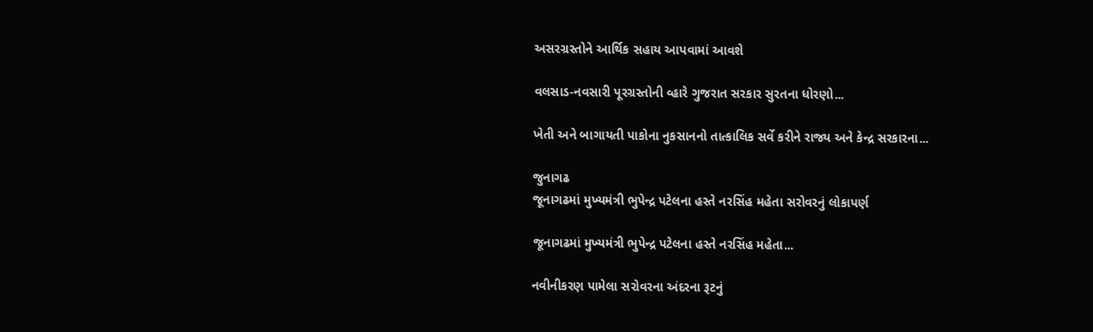અસરગ્રસ્તોને આર્થિક સહાય આપવામાં આવશે

વલસાડ-નવસારી પૂરગ્રસ્તોની વ્હારે ગુજરાત સરકાર સુરતના ધોરણો...

ખેતી અને બાગાયતી પાકોના નુકસાનનો તાત્કાલિક સર્વે કરીને રાજ્ય અને કેન્દ્ર સરકારના...

જુનાગઢ
જૂનાગઢમાં મુખ્યમંત્રી ભુપેન્દ્ર પટેલના હસ્તે નરસિંહ મહેતા સરોવરનું લોકાપર્ણ

જૂનાગઢમાં મુખ્યમંત્રી ભુપેન્દ્ર પટેલના હસ્તે નરસિંહ મહેતા...

નવીનીકરણ પામેલા સરોવરના અંદરના રૂટનું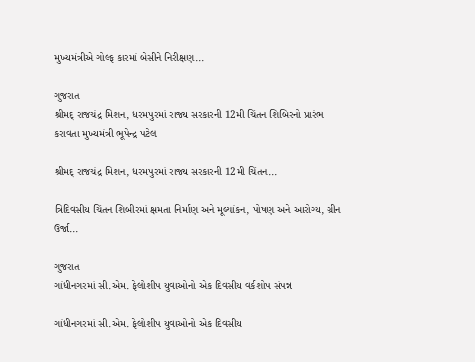મુખ્યમંત્રીએ ગોલ્ફ કારમાં બેસીને નિરીક્ષણ...

ગુજરાત
શ્રીમદ્ રાજચંદ્ર મિશન, ધરમપુરમાં રાજ્ય સરકારની 12મી ચિંતન શિબિરનો પ્રારંભ કરાવતા મુખ્યમંત્રી ભૂપેન્દ્ર પટેલ

શ્રીમદ્ રાજચંદ્ર મિશન, ધરમપુરમાં રાજ્ય સરકારની 12મી ચિંતન...

ત્રિદિવસીય ચિંતન શિબીરમાં ક્ષમતા નિર્માણ અને મૂલ્યાંકન, પોષણ અને આરોગ્ય, ગ્રીન ઉર્જા...

ગુજરાત
ગાંધીનગરમાં સી.એમ. ફેલોશીપ યુવાઓનો એક દિવસીય વર્કશોપ સંપન્ન

ગાંધીનગરમાં સી.એમ. ફેલોશીપ યુવાઓનો એક દિવસીય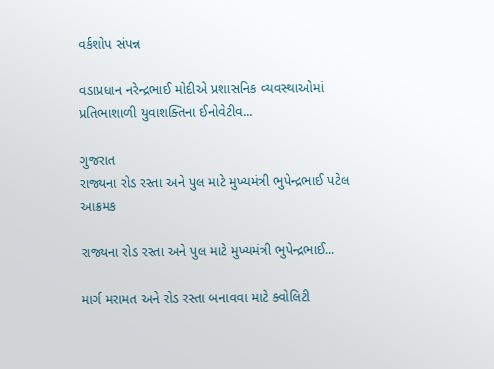વર્કશોપ સંપન્ન

વડાપ્રધાન નરેન્દ્રભાઈ મોદીએ પ્રશાસનિક વ્યવસ્થાઓમાં પ્રતિભાશાળી યુવાશક્તિના ઈનોવેટીવ...

ગુજરાત
રાજ્યના રોડ રસ્તા અને પુલ માટે મુખ્યમંત્રી ભુપેન્દ્રભાઈ પટેલ આક્રમક

રાજ્યના રોડ રસ્તા અને પુલ માટે મુખ્યમંત્રી ભુપેન્દ્રભાઈ...

માર્ગ મરામત અને રોડ રસ્તા બનાવવા માટે ક્વોલિટી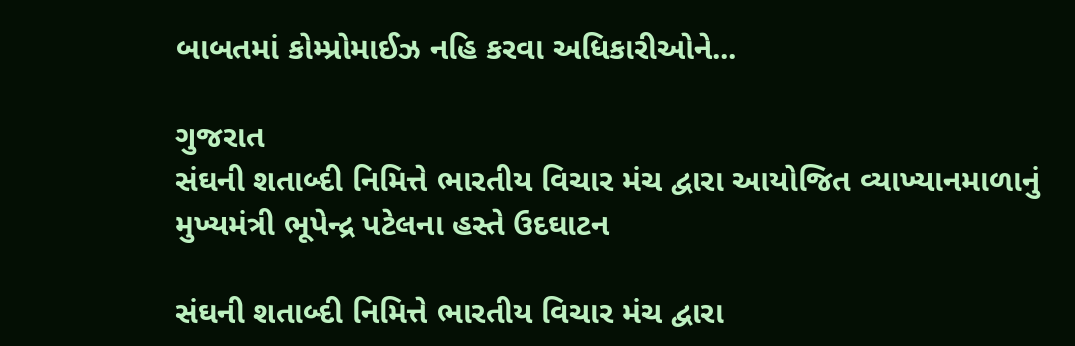બાબતમાં કોમ્પ્રોમાઈઝ નહિ કરવા અધિકારીઓને...

ગુજરાત
સંઘની શતાબ્દી નિમિત્તે ભારતીય વિચાર મંચ દ્વારા આયોજિત વ્યાખ્યાનમાળાનું મુખ્યમંત્રી ભૂપેન્દ્ર પટેલના હસ્તે ઉદઘાટન

સંઘની શતાબ્દી નિમિત્તે ભારતીય વિચાર મંચ દ્વારા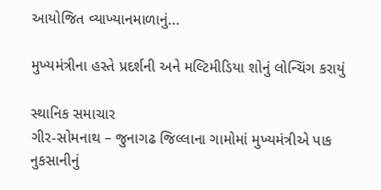આયોજિત વ્યાખ્યાનમાળાનું...

મુખ્યમંત્રીના હસ્તે પ્રદર્શની અને મલ્ટિમીડિયા શોનું લોન્ચિંગ કરાયું

સ્થાનિક સમાચાર
ગીર-સોમનાથ – જુનાગઢ જિલ્લાના ગામોમાં મુખ્યમંત્રીએ પાક નુકસાનીનું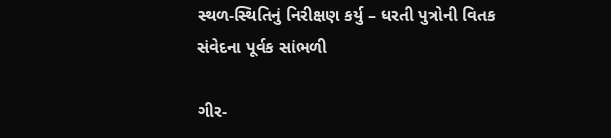સ્થળ-સ્થિતિનું નિરીક્ષણ કર્યુ – ધરતી પુત્રોની વિતક સંવેદના પૂર્વક સાંભળી

ગીર-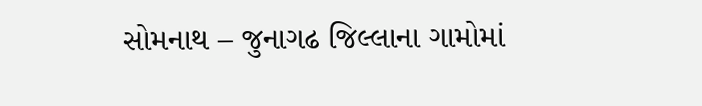સોમનાથ – જુનાગઢ જિલ્લાના ગામોમાં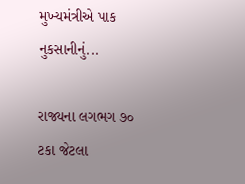મુખ્યમંત્રીએ પાક નુકસાનીનું...

રાજ્યના લગભગ ૭૦ ટકા જેટલા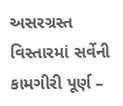અસરગ્રસ્ત વિસ્તારમાં સર્વેની કામગીરી પૂર્ણ –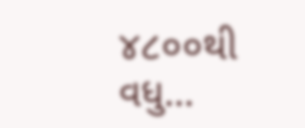૪૮૦૦થી વધુ...